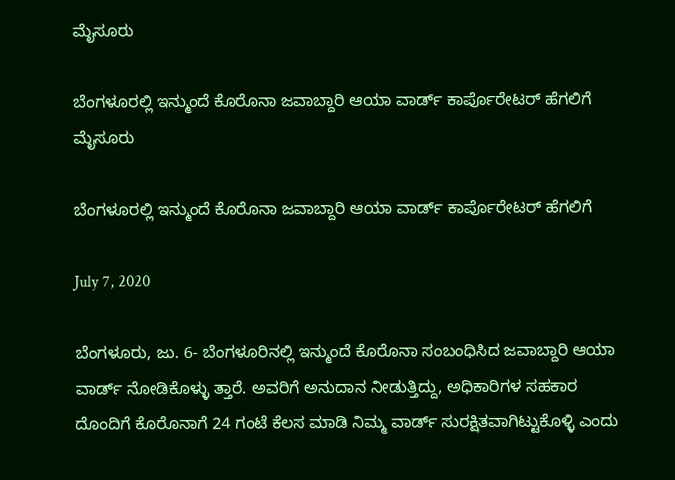ಮೈಸೂರು

ಬೆಂಗಳೂರಲ್ಲಿ ಇನ್ಮುಂದೆ ಕೊರೊನಾ ಜವಾಬ್ದಾರಿ ಆಯಾ ವಾರ್ಡ್ ಕಾರ್ಪೊರೇಟರ್ ಹೆಗಲಿಗೆ
ಮೈಸೂರು

ಬೆಂಗಳೂರಲ್ಲಿ ಇನ್ಮುಂದೆ ಕೊರೊನಾ ಜವಾಬ್ದಾರಿ ಆಯಾ ವಾರ್ಡ್ ಕಾರ್ಪೊರೇಟರ್ ಹೆಗಲಿಗೆ

July 7, 2020

ಬೆಂಗಳೂರು, ಜು. 6- ಬೆಂಗಳೂರಿನಲ್ಲಿ ಇನ್ಮುಂದೆ ಕೊರೊನಾ ಸಂಬಂಧಿಸಿದ ಜವಾಬ್ದಾರಿ ಆಯಾ ವಾರ್ಡ್ ನೋಡಿಕೊಳ್ಳು ತ್ತಾರೆ. ಅವರಿಗೆ ಅನುದಾನ ನೀಡುತ್ತಿದ್ದು, ಅಧಿಕಾರಿಗಳ ಸಹಕಾರ ದೊಂದಿಗೆ ಕೊರೊನಾಗೆ 24 ಗಂಟೆ ಕೆಲಸ ಮಾಡಿ ನಿಮ್ಮ ವಾರ್ಡ್ ಸುರಕ್ಷಿತವಾಗಿಟ್ಟುಕೊಳ್ಳಿ ಎಂದು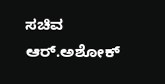ಸಚಿವ ಆರ್.ಅಶೋಕ್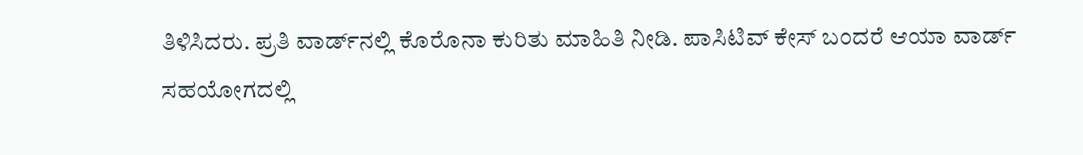ತಿಳಿಸಿದರು. ಪ್ರತಿ ವಾರ್ಡ್‍ನಲ್ಲಿ ಕೊರೊನಾ ಕುರಿತು ಮಾಹಿತಿ ನೀಡಿ. ಪಾಸಿಟಿವ್ ಕೇಸ್ ಬಂದರೆ ಆಯಾ ವಾರ್ಡ್ ಸಹಯೋಗದಲ್ಲಿ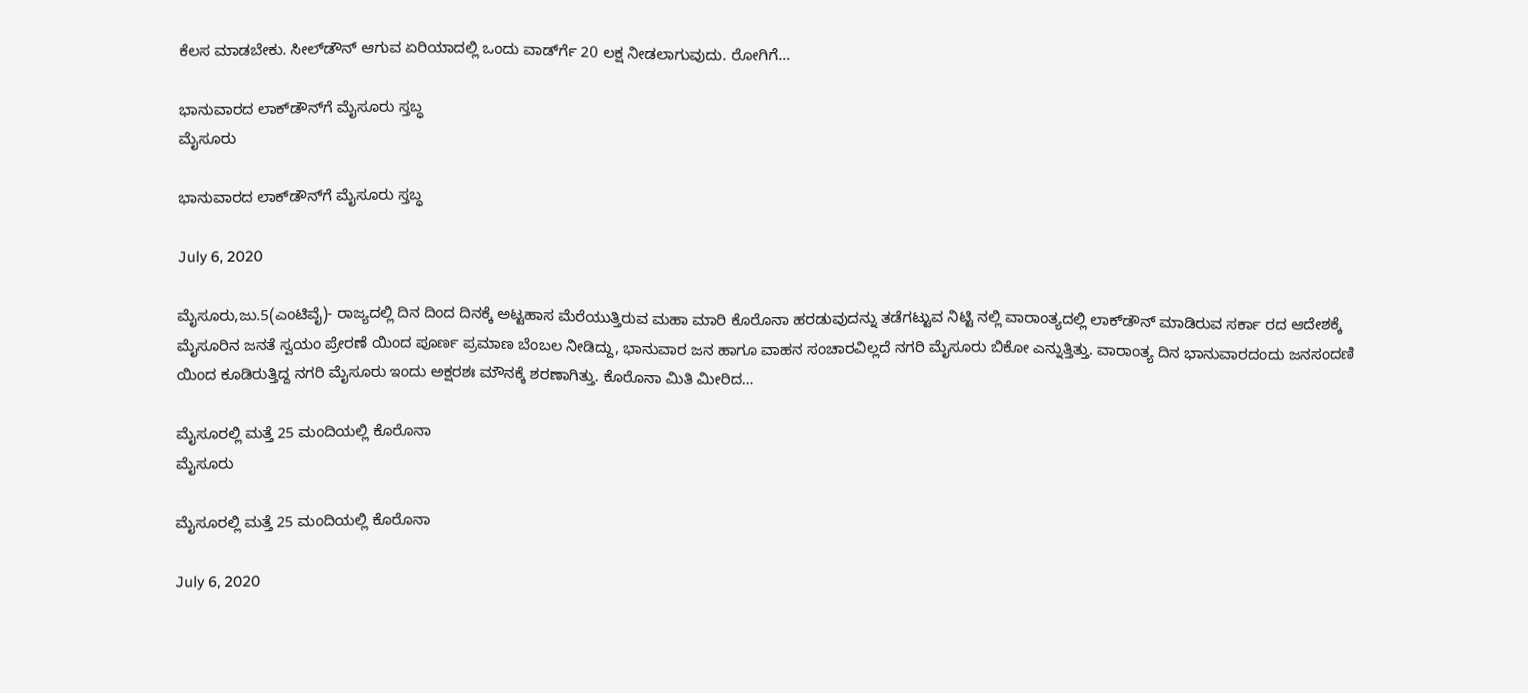ಕೆಲಸ ಮಾಡಬೇಕು. ಸೀಲ್‍ಡೌನ್ ಆಗುವ ಏರಿಯಾದಲ್ಲಿ ಒಂದು ವಾರ್ಡ್‍ಗೆ 20 ಲಕ್ಷ ನೀಡಲಾಗುವುದು. ರೋಗಿಗೆ…

ಭಾನುವಾರದ ಲಾಕ್‍ಡೌನ್‍ಗೆ ಮೈಸೂರು ಸ್ತಬ್ಧ
ಮೈಸೂರು

ಭಾನುವಾರದ ಲಾಕ್‍ಡೌನ್‍ಗೆ ಮೈಸೂರು ಸ್ತಬ್ಧ

July 6, 2020

ಮೈಸೂರು,ಜು.5(ಎಂಟಿವೈ)- ರಾಜ್ಯದಲ್ಲಿ ದಿನ ದಿಂದ ದಿನಕ್ಕೆ ಅಟ್ಟಹಾಸ ಮೆರೆಯುತ್ತಿರುವ ಮಹಾ ಮಾರಿ ಕೊರೊನಾ ಹರಡುವುದನ್ನು ತಡೆಗಟ್ಟುವ ನಿಟ್ಟಿ ನಲ್ಲಿ ವಾರಾಂತ್ಯದಲ್ಲಿ ಲಾಕ್‍ಡೌನ್ ಮಾಡಿರುವ ಸರ್ಕಾ ರದ ಆದೇಶಕ್ಕೆ ಮೈಸೂರಿನ ಜನತೆ ಸ್ವಯಂ ಪ್ರೇರಣೆ ಯಿಂದ ಪೂರ್ಣ ಪ್ರಮಾಣ ಬೆಂಬಲ ನೀಡಿದ್ದು, ಭಾನುವಾರ ಜನ ಹಾಗೂ ವಾಹನ ಸಂಚಾರವಿಲ್ಲದೆ ನಗರಿ ಮೈಸೂರು ಬಿಕೋ ಎನ್ನುತ್ತಿತ್ತು. ವಾರಾಂತ್ಯ ದಿನ ಭಾನುವಾರದಂದು ಜನಸಂದಣಿ ಯಿಂದ ಕೂಡಿರುತ್ತಿದ್ದ ನಗರಿ ಮೈಸೂರು ಇಂದು ಅಕ್ಷರಶಃ ಮೌನಕ್ಕೆ ಶರಣಾಗಿತ್ತು. ಕೊರೊನಾ ಮಿತಿ ಮೀರಿದ…

ಮೈಸೂರಲ್ಲಿ ಮತ್ತೆ 25 ಮಂದಿಯಲ್ಲಿ ಕೊರೊನಾ
ಮೈಸೂರು

ಮೈಸೂರಲ್ಲಿ ಮತ್ತೆ 25 ಮಂದಿಯಲ್ಲಿ ಕೊರೊನಾ

July 6, 2020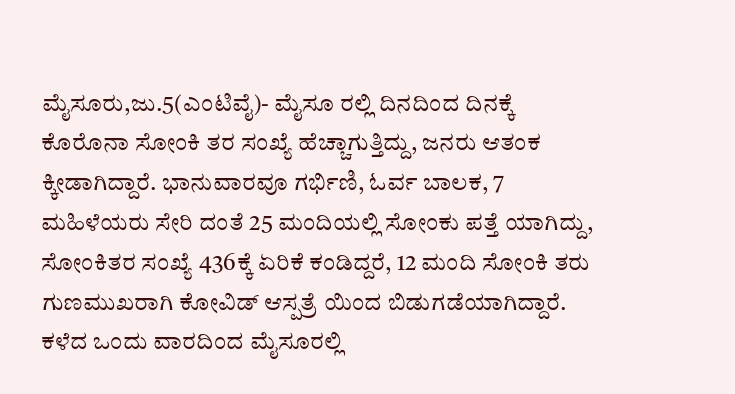ಮೈಸೂರು,ಜು.5(ಎಂಟಿವೈ)- ಮೈಸೂ ರಲ್ಲಿ ದಿನದಿಂದ ದಿನಕ್ಕೆ ಕೊರೊನಾ ಸೋಂಕಿ ತರ ಸಂಖ್ಯೆ ಹೆಚ್ಚಾಗುತ್ತಿದ್ದು, ಜನರು ಆತಂಕ ಕ್ಕೀಡಾಗಿದ್ದಾರೆ. ಭಾನುವಾರವೂ ಗರ್ಭಿಣಿ, ಓರ್ವ ಬಾಲಕ, 7 ಮಹಿಳೆಯರು ಸೇರಿ ದಂತೆ 25 ಮಂದಿಯಲ್ಲಿ ಸೋಂಕು ಪತ್ತೆ ಯಾಗಿದ್ದು, ಸೋಂಕಿತರ ಸಂಖ್ಯೆ 436ಕ್ಕೆ ಏರಿಕೆ ಕಂಡಿದ್ದರೆ, 12 ಮಂದಿ ಸೋಂಕಿ ತರು ಗುಣಮುಖರಾಗಿ ಕೋವಿಡ್ ಆಸ್ಪತ್ರೆ ಯಿಂದ ಬಿಡುಗಡೆಯಾಗಿದ್ದಾರೆ. ಕಳೆದ ಒಂದು ವಾರದಿಂದ ಮೈಸೂರಲ್ಲಿ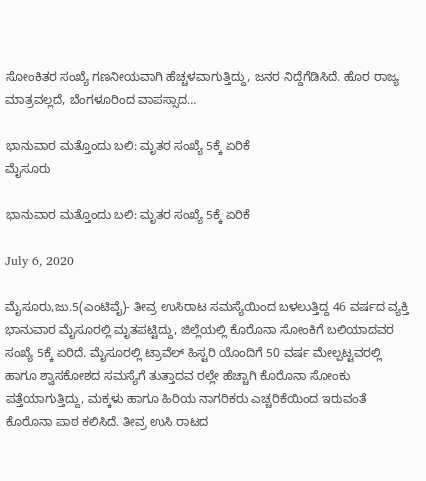ಸೋಂಕಿತರ ಸಂಖ್ಯೆ ಗಣನೀಯವಾಗಿ ಹೆಚ್ಚಳವಾಗುತ್ತಿದ್ದು, ಜನರ ನಿದ್ದೆಗೆಡಿಸಿದೆ. ಹೊರ ರಾಜ್ಯ ಮಾತ್ರವಲ್ಲದೆ, ಬೆಂಗಳೂರಿಂದ ವಾಪಸ್ಸಾದ…

ಭಾನುವಾರ ಮತ್ತೊಂದು ಬಲಿ: ಮೃತರ ಸಂಖ್ಯೆ 5ಕ್ಕೆ ಏರಿಕೆ
ಮೈಸೂರು

ಭಾನುವಾರ ಮತ್ತೊಂದು ಬಲಿ: ಮೃತರ ಸಂಖ್ಯೆ 5ಕ್ಕೆ ಏರಿಕೆ

July 6, 2020

ಮೈಸೂರು,ಜು.5(ಎಂಟಿವೈ)- ತೀವ್ರ ಉಸಿರಾಟ ಸಮಸ್ಯೆಯಿಂದ ಬಳಲುತ್ತಿದ್ದ 46 ವರ್ಷದ ವ್ಯಕ್ತಿ ಭಾನುವಾರ ಮೈಸೂರಲ್ಲಿ ಮೃತಪಟ್ಟಿದ್ದು, ಜಿಲ್ಲೆಯಲ್ಲಿ ಕೊರೊನಾ ಸೋಂಕಿಗೆ ಬಲಿಯಾದವರ ಸಂಖ್ಯೆ 5ಕ್ಕೆ ಏರಿದೆ. ಮೈಸೂರಲ್ಲಿ ಟ್ರಾವೆಲ್ ಹಿಸ್ಟರಿ ಯೊಂದಿಗೆ 50 ವರ್ಷ ಮೇಲ್ಪಟ್ಟವರಲ್ಲಿ ಹಾಗೂ ಶ್ವಾಸಕೋಶದ ಸಮಸ್ಯೆಗೆ ತುತ್ತಾದವ ರಲ್ಲೇ ಹೆಚ್ಚಾಗಿ ಕೊರೊನಾ ಸೋಂಕು ಪತ್ತೆಯಾಗುತ್ತಿದ್ದು, ಮಕ್ಕಳು ಹಾಗೂ ಹಿರಿಯ ನಾಗರಿಕರು ಎಚ್ಚರಿಕೆಯಿಂದ ಇರುವಂತೆ ಕೊರೊನಾ ಪಾಠ ಕಲಿಸಿದೆ. ತೀವ್ರ ಉಸಿ ರಾಟದ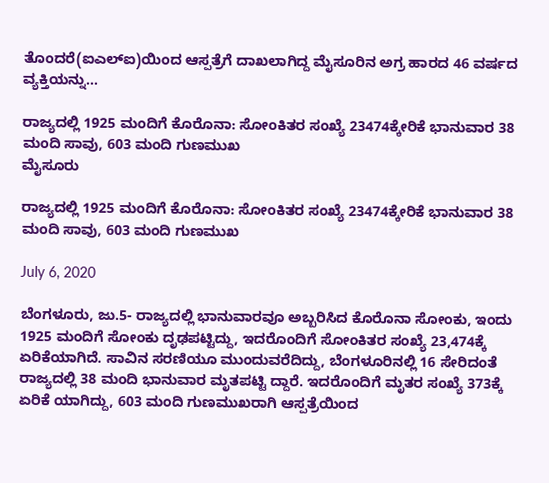ತೊಂದರೆ(ಐಎಲ್‍ಐ)ಯಿಂದ ಆಸ್ಪತ್ರೆಗೆ ದಾಖಲಾಗಿದ್ದ ಮೈಸೂರಿನ ಅಗ್ರ ಹಾರದ 46 ವರ್ಷದ ವ್ಯಕ್ತಿಯನ್ನು…

ರಾಜ್ಯದಲ್ಲಿ 1925 ಮಂದಿಗೆ ಕೊರೊನಾ: ಸೋಂಕಿತರ ಸಂಖ್ಯೆ 23474ಕ್ಕೇರಿಕೆ ಭಾನುವಾರ 38 ಮಂದಿ ಸಾವು, 603 ಮಂದಿ ಗುಣಮುಖ
ಮೈಸೂರು

ರಾಜ್ಯದಲ್ಲಿ 1925 ಮಂದಿಗೆ ಕೊರೊನಾ: ಸೋಂಕಿತರ ಸಂಖ್ಯೆ 23474ಕ್ಕೇರಿಕೆ ಭಾನುವಾರ 38 ಮಂದಿ ಸಾವು, 603 ಮಂದಿ ಗುಣಮುಖ

July 6, 2020

ಬೆಂಗಳೂರು, ಜು.5- ರಾಜ್ಯದಲ್ಲಿ ಭಾನುವಾರವೂ ಅಬ್ಬರಿಸಿದ ಕೊರೊನಾ ಸೋಂಕು, ಇಂದು 1925 ಮಂದಿಗೆ ಸೋಂಕು ದೃಢಪಟ್ಟಿದ್ದು, ಇದರೊಂದಿಗೆ ಸೋಂಕಿತರ ಸಂಖ್ಯೆ 23,474ಕ್ಕೆ ಏರಿಕೆಯಾಗಿದೆ. ಸಾವಿನ ಸರಣಿಯೂ ಮುಂದುವರೆದಿದ್ದು, ಬೆಂಗಳೂರಿನಲ್ಲಿ 16 ಸೇರಿದಂತೆ ರಾಜ್ಯದಲ್ಲಿ 38 ಮಂದಿ ಭಾನುವಾರ ಮೃತಪಟ್ಟಿ ದ್ದಾರೆ. ಇದರೊಂದಿಗೆ ಮೃತರ ಸಂಖ್ಯೆ 373ಕ್ಕೆ ಏರಿಕೆ ಯಾಗಿದ್ದು, 603 ಮಂದಿ ಗುಣಮುಖರಾಗಿ ಆಸ್ಪತ್ರೆಯಿಂದ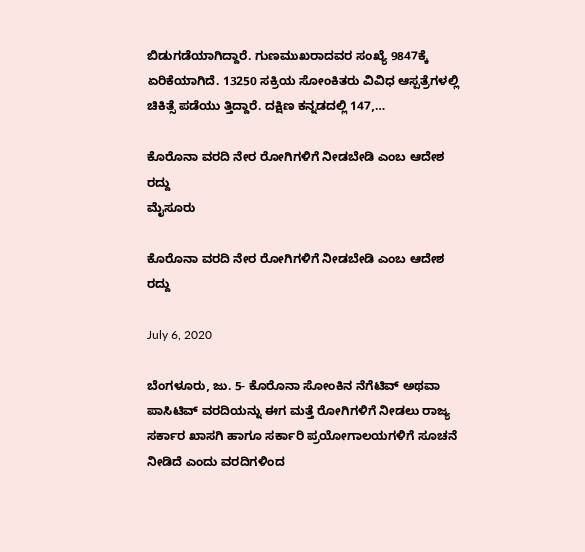ಬಿಡುಗಡೆಯಾಗಿದ್ದಾರೆ. ಗುಣಮುಖರಾದವರ ಸಂಖ್ಯೆ 9847ಕ್ಕೆ ಏರಿಕೆಯಾಗಿದೆ. 13250 ಸಕ್ರಿಯ ಸೋಂಕಿತರು ವಿವಿಧ ಆಸ್ಪತ್ರೆಗಳಲ್ಲಿ ಚಿಕಿತ್ಸೆ ಪಡೆಯು ತ್ತಿದ್ದಾರೆ. ದಕ್ಷಿಣ ಕನ್ನಡದಲ್ಲಿ 147,…

ಕೊರೊನಾ ವರದಿ ನೇರ ರೋಗಿಗಳಿಗೆ ನೀಡಬೇಡಿ ಎಂಬ ಆದೇಶ ರದ್ದು
ಮೈಸೂರು

ಕೊರೊನಾ ವರದಿ ನೇರ ರೋಗಿಗಳಿಗೆ ನೀಡಬೇಡಿ ಎಂಬ ಆದೇಶ ರದ್ದು

July 6, 2020

ಬೆಂಗಳೂರು, ಜು. 5- ಕೊರೊನಾ ಸೋಂಕಿನ ನೆಗೆಟಿವ್ ಅಥವಾ ಪಾಸಿಟಿವ್ ವರದಿಯನ್ನು ಈಗ ಮತ್ತೆ ರೋಗಿಗಳಿಗೆ ನೀಡಲು ರಾಜ್ಯ ಸರ್ಕಾರ ಖಾಸಗಿ ಹಾಗೂ ಸರ್ಕಾರಿ ಪ್ರಯೋಗಾಲಯಗಳಿಗೆ ಸೂಚನೆ ನೀಡಿದೆ ಎಂದು ವರದಿಗಳಿಂದ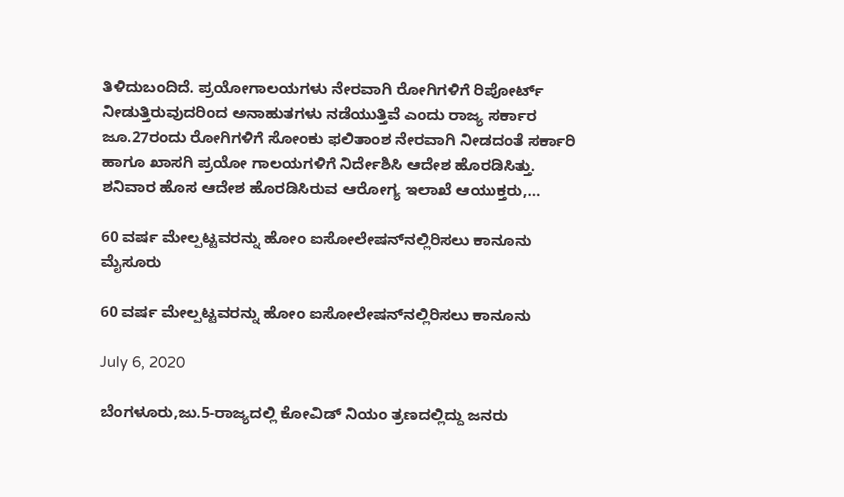ತಿಳಿದುಬಂದಿದೆ. ಪ್ರಯೋಗಾಲಯಗಳು ನೇರವಾಗಿ ರೋಗಿಗಳಿಗೆ ರಿಪೋರ್ಟ್ ನೀಡುತ್ತಿರುವುದರಿಂದ ಅನಾಹುತಗಳು ನಡೆಯುತ್ತಿವೆ ಎಂದು ರಾಜ್ಯ ಸರ್ಕಾರ ಜೂ.27ರಂದು ರೋಗಿಗಳಿಗೆ ಸೋಂಕು ಫಲಿತಾಂಶ ನೇರವಾಗಿ ನೀಡದಂತೆ ಸರ್ಕಾರಿ ಹಾಗೂ ಖಾಸಗಿ ಪ್ರಯೋ ಗಾಲಯಗಳಿಗೆ ನಿರ್ದೇಶಿಸಿ ಆದೇಶ ಹೊರಡಿಸಿತ್ತು. ಶನಿವಾರ ಹೊಸ ಆದೇಶ ಹೊರಡಿಸಿರುವ ಆರೋಗ್ಯ ಇಲಾಖೆ ಆಯುಕ್ತರು,…

60 ವರ್ಷ ಮೇಲ್ಪಟ್ಟವರನ್ನು ಹೋಂ ಐಸೋಲೇಷನ್‍ನಲ್ಲಿರಿಸಲು ಕಾನೂನು
ಮೈಸೂರು

60 ವರ್ಷ ಮೇಲ್ಪಟ್ಟವರನ್ನು ಹೋಂ ಐಸೋಲೇಷನ್‍ನಲ್ಲಿರಿಸಲು ಕಾನೂನು

July 6, 2020

ಬೆಂಗಳೂರು,ಜು.5-ರಾಜ್ಯದಲ್ಲಿ ಕೋವಿಡ್ ನಿಯಂ ತ್ರಣದಲ್ಲಿದ್ದು ಜನರು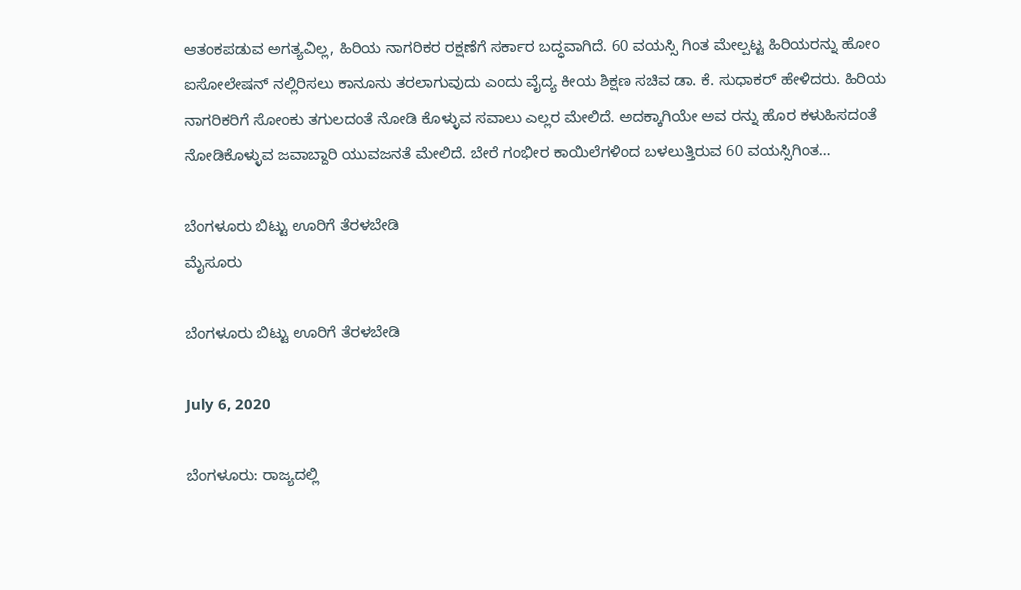ಆತಂಕಪಡುವ ಅಗತ್ಯವಿಲ್ಲ, ಹಿರಿಯ ನಾಗರಿಕರ ರಕ್ಷಣೆಗೆ ಸರ್ಕಾರ ಬದ್ಧವಾಗಿದೆ. 60 ವಯಸ್ಸಿ ಗಿಂತ ಮೇಲ್ಪಟ್ಟ ಹಿರಿಯರನ್ನು ಹೋಂ ಐಸೋಲೇಷನ್ ನಲ್ಲಿರಿಸಲು ಕಾನೂನು ತರಲಾಗುವುದು ಎಂದು ವೈದ್ಯ ಕೀಯ ಶಿಕ್ಷಣ ಸಚಿವ ಡಾ. ಕೆ. ಸುಧಾಕರ್ ಹೇಳಿದರು. ಹಿರಿಯ ನಾಗರಿಕರಿಗೆ ಸೋಂಕು ತಗುಲದಂತೆ ನೋಡಿ ಕೊಳ್ಳುವ ಸವಾಲು ಎಲ್ಲರ ಮೇಲಿದೆ. ಅದಕ್ಕಾಗಿಯೇ ಅವ ರನ್ನು ಹೊರ ಕಳುಹಿಸದಂತೆ ನೋಡಿಕೊಳ್ಳುವ ಜವಾಬ್ದಾರಿ ಯುವಜನತೆ ಮೇಲಿದೆ. ಬೇರೆ ಗಂಭೀರ ಕಾಯಿಲೆಗಳಿಂದ ಬಳಲುತ್ತಿರುವ 60 ವಯಸ್ಸಿಗಿಂತ…

ಬೆಂಗಳೂರು ಬಿಟ್ಟು ಊರಿಗೆ ತೆರಳಬೇಡಿ
ಮೈಸೂರು

ಬೆಂಗಳೂರು ಬಿಟ್ಟು ಊರಿಗೆ ತೆರಳಬೇಡಿ

July 6, 2020

ಬೆಂಗಳೂರು: ರಾಜ್ಯದಲ್ಲಿ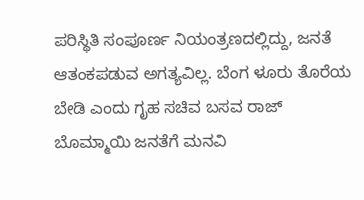ಪರಿಸ್ಥಿತಿ ಸಂಪೂರ್ಣ ನಿಯಂತ್ರಣದಲ್ಲಿದ್ದು, ಜನತೆ ಆತಂಕಪಡುವ ಅಗತ್ಯವಿಲ್ಲ. ಬೆಂಗ ಳೂರು ತೊರೆಯ ಬೇಡಿ ಎಂದು ಗೃಹ ಸಚಿವ ಬಸವ ರಾಜ್ ಬೊಮ್ಮಾಯಿ ಜನತೆಗೆ ಮನವಿ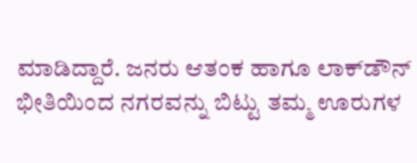ಮಾಡಿದ್ದಾರೆ. ಜನರು ಆತಂಕ ಹಾಗೂ ಲಾಕ್‍ಡೌನ್ ಭೀತಿಯಿಂದ ನಗರವನ್ನು ಬಿಟ್ಟು ತಮ್ಮ ಊರುಗಳ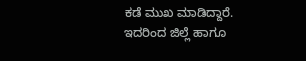ಕಡೆ ಮುಖ ಮಾಡಿದ್ದಾರೆ. ಇದರಿಂದ ಜಿಲ್ಲೆ ಹಾಗೂ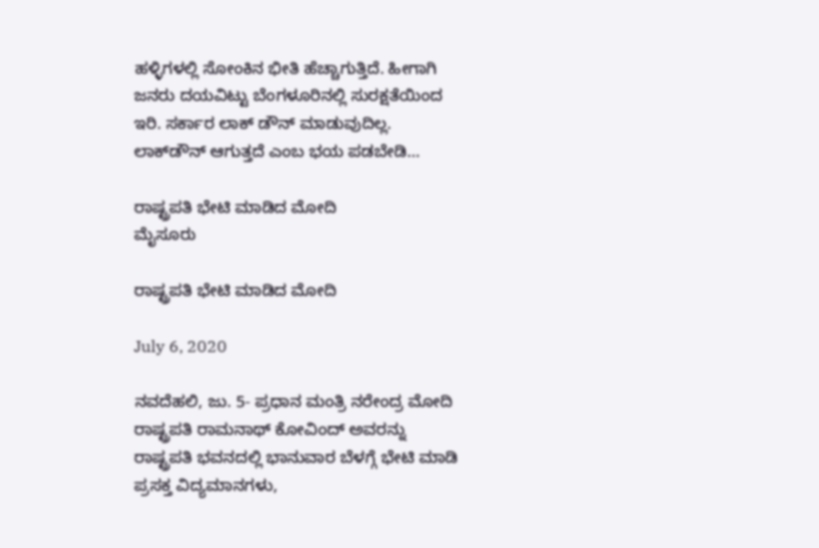ಹಳ್ಳಿಗಳಲ್ಲಿ ಸೋಂಕಿನ ಭೀತಿ ಹೆಚ್ಚಾಗುತ್ತಿದೆ. ಹೀಗಾಗಿ ಜನರು ದಯವಿಟ್ಟು ಬೆಂಗಳೂರಿನಲ್ಲಿ ಸುರಕ್ಷತೆಯಿಂದ ಇರಿ. ಸರ್ಕಾರ ಲಾಕ್ ಡೌನ್ ಮಾಡುವುದಿಲ್ಲ. ಲಾಕ್‍ಡೌನ್ ಆಗುತ್ತದೆ ಎಂಬ ಭಯ ಪಡಬೇಡಿ…

ರಾಷ್ಟ್ರಪತಿ ಭೇಟಿ ಮಾಡಿದ ಮೋದಿ
ಮೈಸೂರು

ರಾಷ್ಟ್ರಪತಿ ಭೇಟಿ ಮಾಡಿದ ಮೋದಿ

July 6, 2020

ನವದೆಹಲಿ, ಜು. 5- ಪ್ರಧಾನ ಮಂತ್ರಿ ನರೇಂದ್ರ ಮೋದಿ ರಾಷ್ಟ್ರಪತಿ ರಾಮನಾಥ್ ಕೋವಿಂದ್ ಅವರನ್ನು ರಾಷ್ಟ್ರಪತಿ ಭವನದಲ್ಲಿ ಭಾನುವಾರ ಬೆಳಗ್ಗೆ ಭೇಟಿ ಮಾಡಿ ಪ್ರಸಕ್ತ ವಿದ್ಯಮಾನಗಳು,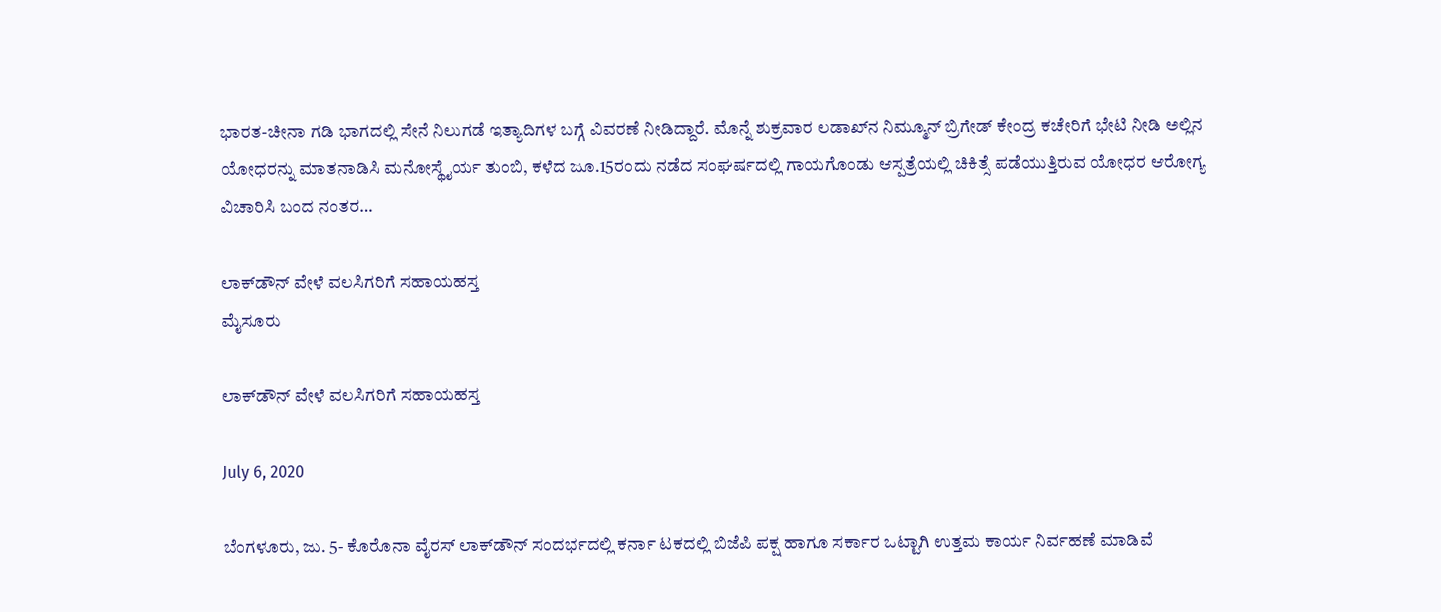ಭಾರತ-ಚೀನಾ ಗಡಿ ಭಾಗದಲ್ಲಿ ಸೇನೆ ನಿಲುಗಡೆ ಇತ್ಯಾದಿಗಳ ಬಗ್ಗೆ ವಿವರಣೆ ನೀಡಿದ್ದಾರೆ. ಮೊನ್ನೆ ಶುಕ್ರವಾರ ಲಡಾಖ್‍ನ ನಿಮ್ಮೂನ್ ಬ್ರಿಗೇಡ್ ಕೇಂದ್ರ ಕಚೇರಿಗೆ ಭೇಟಿ ನೀಡಿ ಅಲ್ಲಿನ ಯೋಧರನ್ನು ಮಾತನಾಡಿಸಿ ಮನೋಸ್ಥೈರ್ಯ ತುಂಬಿ, ಕಳೆದ ಜೂ.15ರಂದು ನಡೆದ ಸಂಘರ್ಷದಲ್ಲಿ ಗಾಯಗೊಂಡು ಆಸ್ಪತ್ರೆಯಲ್ಲಿ ಚಿಕಿತ್ಸೆ ಪಡೆಯುತ್ತಿರುವ ಯೋಧರ ಆರೋಗ್ಯ ವಿಚಾರಿಸಿ ಬಂದ ನಂತರ…

ಲಾಕ್‍ಡೌನ್ ವೇಳೆ ವಲಸಿಗರಿಗೆ ಸಹಾಯಹಸ್ತ
ಮೈಸೂರು

ಲಾಕ್‍ಡೌನ್ ವೇಳೆ ವಲಸಿಗರಿಗೆ ಸಹಾಯಹಸ್ತ

July 6, 2020

ಬೆಂಗಳೂರು, ಜು. 5- ಕೊರೊನಾ ವೈರಸ್ ಲಾಕ್‍ಡೌನ್ ಸಂದರ್ಭದಲ್ಲಿ ಕರ್ನಾ ಟಕದಲ್ಲಿ ಬಿಜೆಪಿ ಪಕ್ಷ ಹಾಗೂ ಸರ್ಕಾರ ಒಟ್ಟಾಗಿ ಉತ್ತಮ ಕಾರ್ಯ ನಿರ್ವಹಣೆ ಮಾಡಿವೆ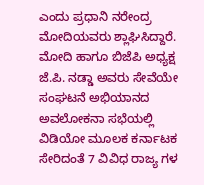ಎಂದು ಪ್ರಧಾನಿ ನರೇಂದ್ರ ಮೋದಿಯವರು ಶ್ಲಾಘಿಸಿದ್ದಾರೆ. ಮೋದಿ ಹಾಗೂ ಬಿಜೆಪಿ ಅಧ್ಯಕ್ಷ ಜೆ.ಪಿ. ನಡ್ಡಾ ಅವರು ಸೇವೆಯೇ ಸಂಘಟನೆ ಅಭಿಯಾನದ ಅವಲೋಕನಾ ಸಭೆಯಲ್ಲಿ ವಿಡಿಯೋ ಮೂಲಕ ಕರ್ನಾಟಕ ಸೇರಿದಂತೆ 7 ವಿವಿಧ ರಾಜ್ಯ ಗಳ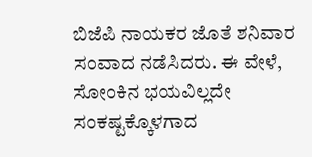ಬಿಜೆಪಿ ನಾಯಕರ ಜೊತೆ ಶನಿವಾರ ಸಂವಾದ ನಡೆಸಿದರು. ಈ ವೇಳೆ, ಸೋಂಕಿನ ಭಯವಿಲ್ಲದೇ ಸಂಕಷ್ಟಕ್ಕೊಳಗಾದ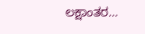ಲಕ್ಷಾಂತರ…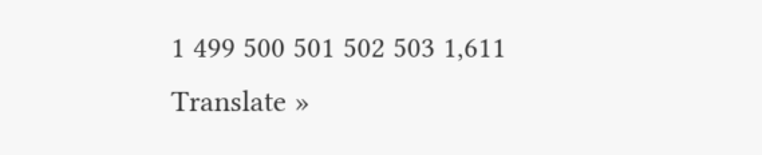1 499 500 501 502 503 1,611
Translate »